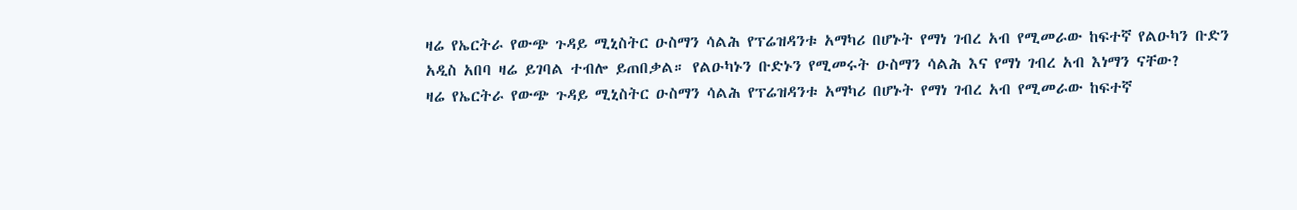ዛሬ የኤርትራ የውጭ ጉዳይ ሚኒስትር ዑስማን ሳልሕ የፕሬዝዳንቱ አማካሪ በሆኑት የማነ ገብረ አብ የሚመራው ከፍተኛ የልዑካን ቡድን አዲስ አበባ ዛሬ ይገባል ተብሎ ይጠበቃል። የልዑካኑን ቡድኑን የሚመሩት ዑስማን ሳልሕ እና የማነ ገብረ አብ እነማን ናቸው?
ዛሬ የኤርትራ የውጭ ጉዳይ ሚኒስትር ዑስማን ሳልሕ የፕሬዝዳንቱ አማካሪ በሆኑት የማነ ገብረ አብ የሚመራው ከፍተኛ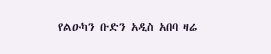የልዑካን ቡድን አዲስ አበባ ዛሬ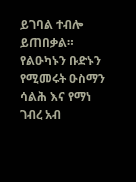ይገባል ተብሎ ይጠበቃል። የልዑካኑን ቡድኑን የሚመሩት ዑስማን ሳልሕ እና የማነ ገብረ አብ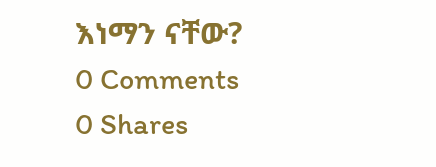እነማን ናቸው?
0 Comments
0 Shares